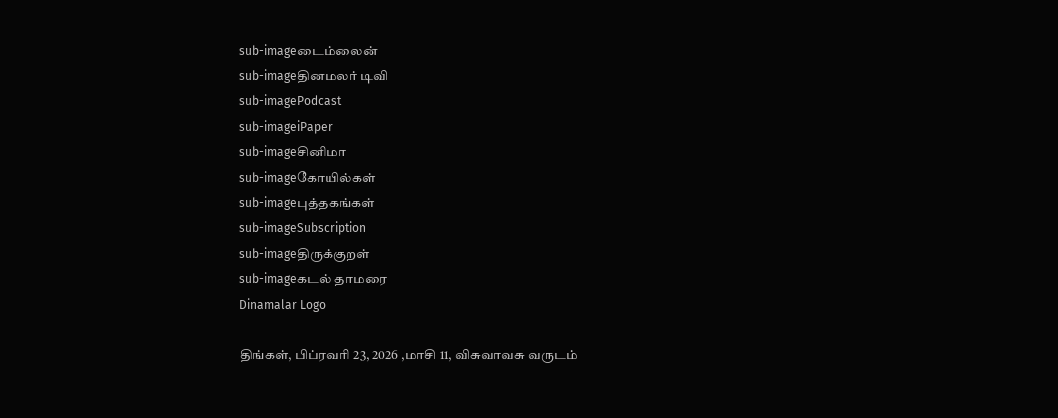sub-imageடைம்லைன்
sub-imageதினமலர் டிவி
sub-imagePodcast
sub-imageiPaper
sub-imageசினிமா
sub-imageகோயில்கள்
sub-imageபுத்தகங்கள்
sub-imageSubscription
sub-imageதிருக்குறள்
sub-imageகடல் தாமரை
Dinamalar Logo

திங்கள், பிப்ரவரி 23, 2026 ,மாசி 11, விசுவாவசு வருடம்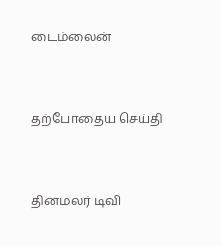டைம்லைன்


தற்போதைய செய்தி


தினமலர் டிவி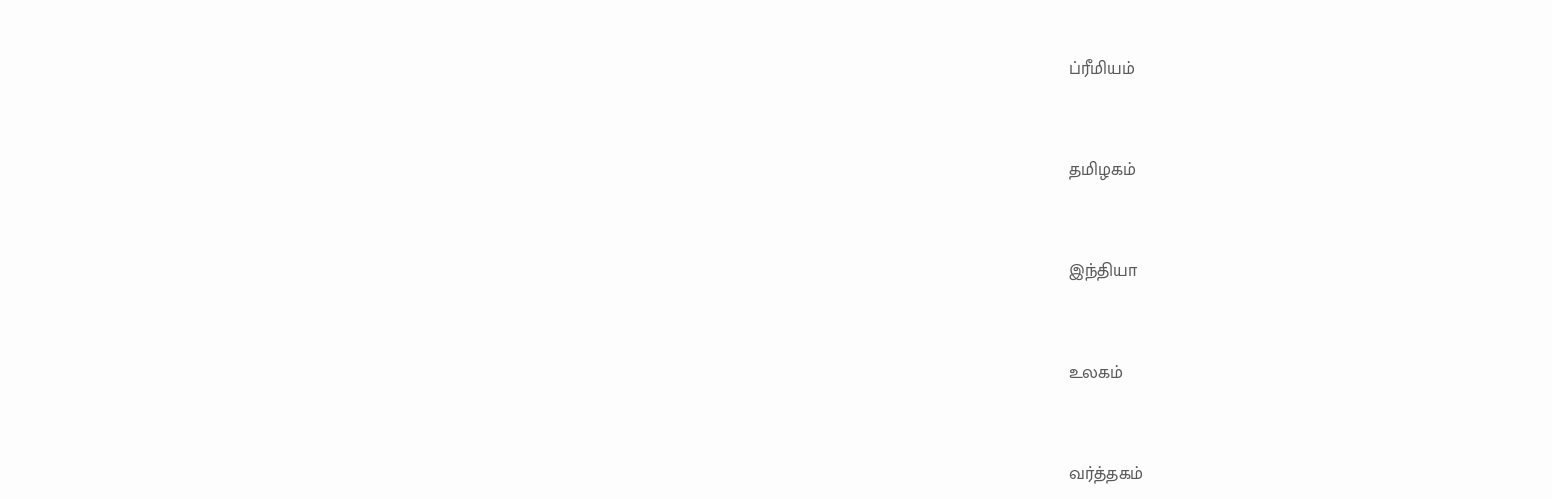ப்ரீமியம்


தமிழகம்


இந்தியா


உலகம்


வர்த்தகம்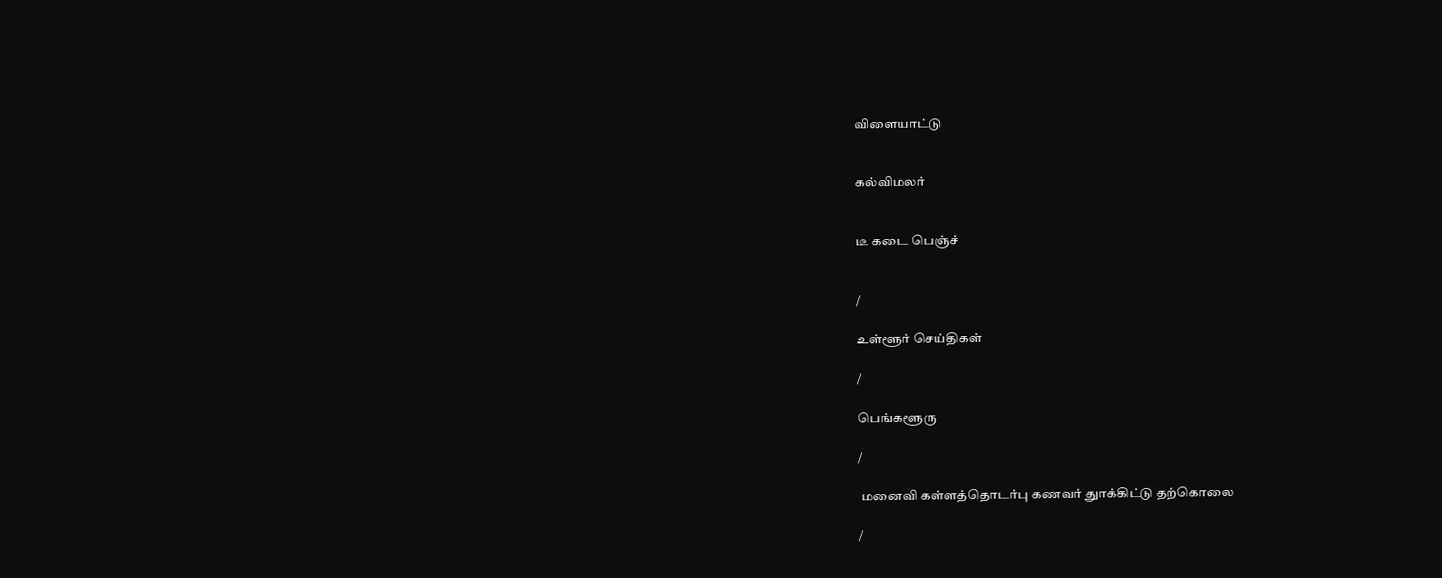விளையாட்டு


கல்விமலர்


டீ கடை பெஞ்ச்


/

உள்ளூர் செய்திகள்

/

பெங்களூரு

/

 மனைவி கள்ளத்தொடர்பு கணவர் துாக்கிட்டு தற்கொலை

/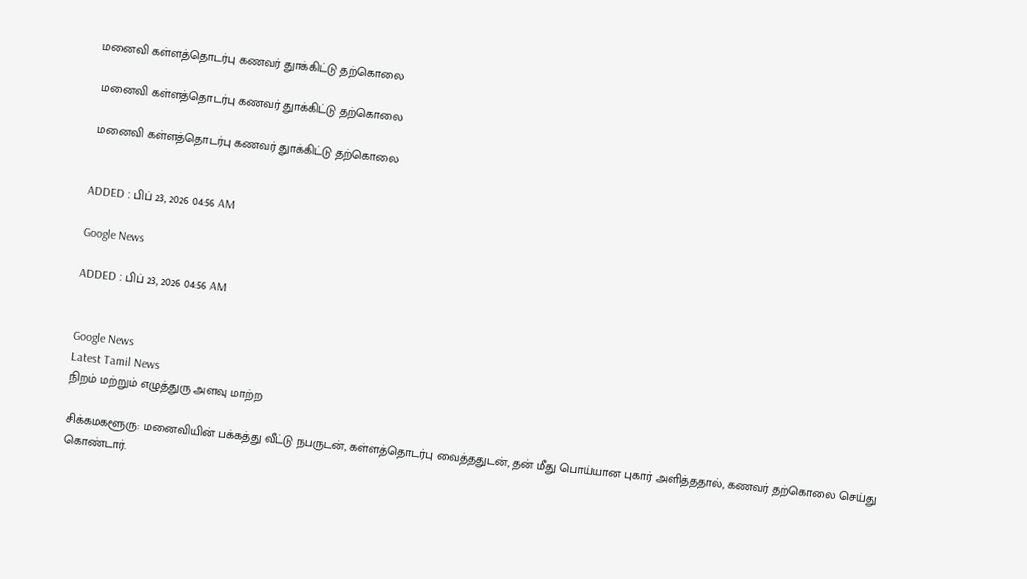மனைவி கள்ளத்தொடர்பு கணவர் துாக்கிட்டு தற்கொலை

 மனைவி கள்ளத்தொடர்பு கணவர் துாக்கிட்டு தற்கொலை

 மனைவி கள்ளத்தொடர்பு கணவர் துாக்கிட்டு தற்கொலை


ADDED : பிப் 23, 2026 04:56 AM

Google News

ADDED : பிப் 23, 2026 04:56 AM


Google News
Latest Tamil News
நிறம் மற்றும் எழுத்துரு அளவு மாற்ற

சிக்கமகளூரு: மனைவியின் பக்கத்து வீட்டு நபருடன், கள்ளத்தொடர்பு வைத்ததுடன், தன் மீது பொய்யான புகார் அளித்ததால், கணவர் தற்கொலை செய்து கொண்டார்.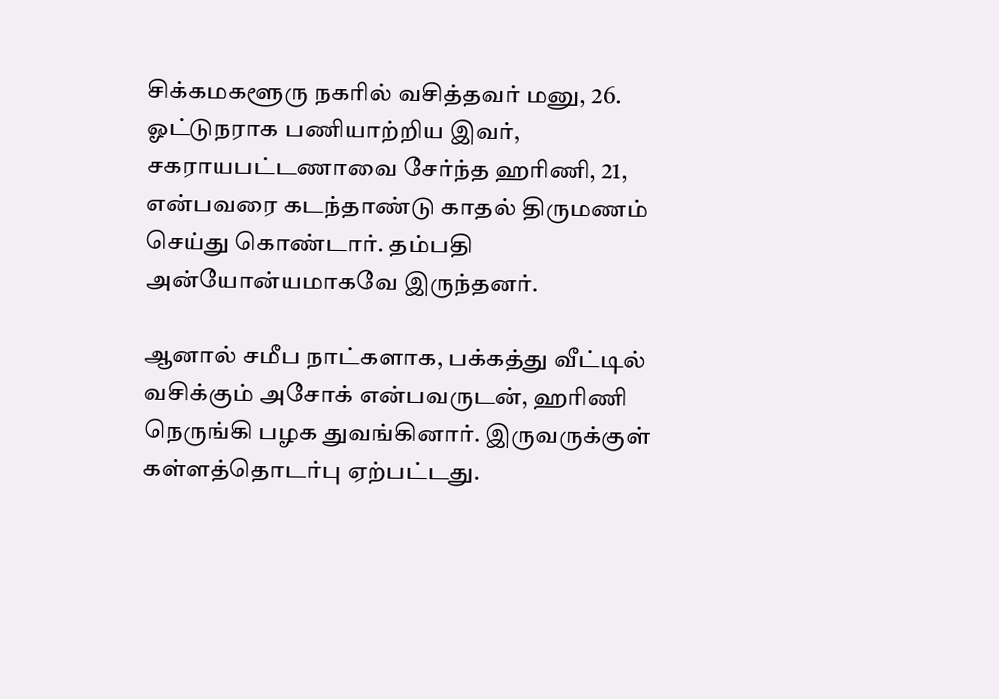சிக்கமகளூரு நகரில் வசித்தவர் மனு, 26. ஓட்டுநராக பணியாற்றிய இவர், சகராயபட்டணாவை சேர்ந்த ஹரிணி, 21, என்பவரை கடந்தாண்டு காதல் திருமணம் செய்து கொண்டார். தம்பதி அன்யோன்யமாகவே இருந்தனர்.

ஆனால் சமீப நாட்களாக, பக்கத்து வீட்டில் வசிக்கும் அசோக் என்பவருடன், ஹரிணி நெருங்கி பழக துவங்கினார். இருவருக்குள் கள்ளத்தொடர்பு ஏற்பட்டது.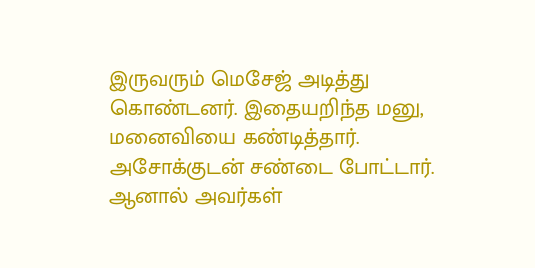இருவரும் மெசேஜ் அடித்து கொண்டனர். இதையறிந்த மனு, மனைவியை கண்டித்தார். அசோக்குடன் சண்டை போட்டார். ஆனால் அவர்கள்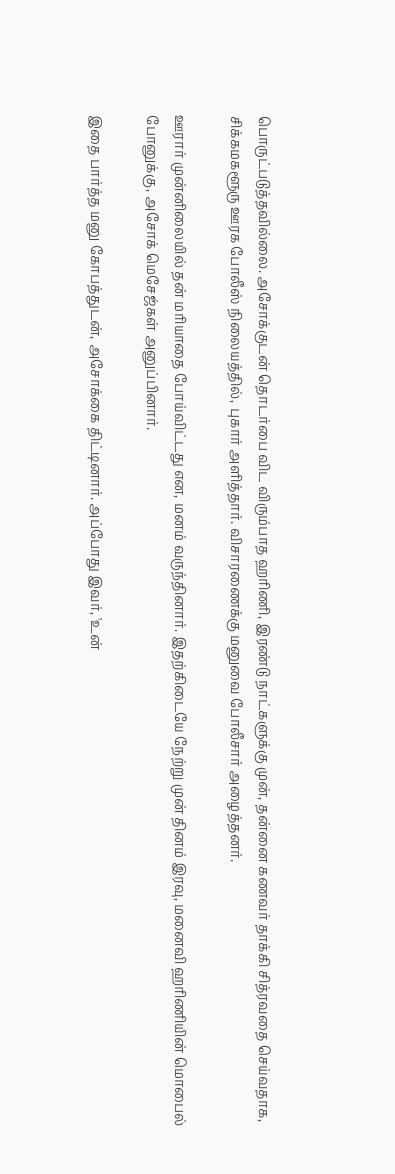பொருட்படுத்தவில்லை. அசோக்குடன் தொடர்பை விட விரும்பாத ஹரிணி, இரண்டு நாட்களுக்கு முன், தன்னை கணவர் தாக்கி சித்ரவதை செய்வதாக, சிக்கமகளூரு ஊரக போலீஸ் நிலையத்தில், புகார் அளித்தார். விசாரணைக்கு மனுவை போலீசார் அழைத்தனர்.

ஊரார் முன்னிலையில் தன் மரியாதை போய்விட்டது என, மனம் வருந்தினார். இதற்கிடையே நேற்று முன் தினம் இரவு, மனைவி ஹரிணியின் மொபைல் போனுக்கு, அசோக் மெசேஜ்கள் அனுப்பினார்.

இதை பார்த்த மனு கோபத்துடன், அசோக்கை திட்டினார். அப்போது இவர், 'உன்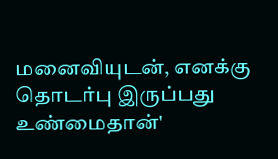மனைவியுடன், எனக்கு தொடர்பு இருப்பது உண்மைதான்'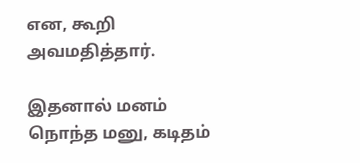என, கூறி அவமதித்தார்.

இதனால் மனம் நொந்த மனு, கடிதம்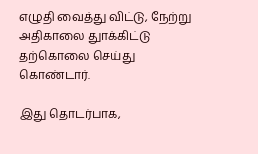எழுதி வைத்து விட்டு, நேற்று அதிகாலை துாக்கிட்டு தற்கொலை செய்து கொண்டார்.

இது தொடர்பாக,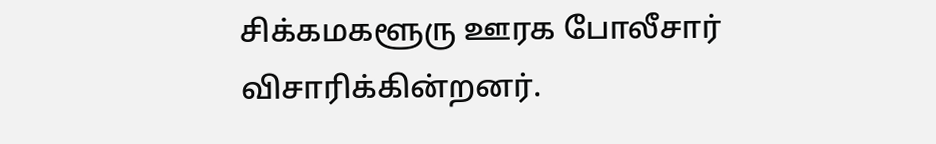சிக்கமகளூரு ஊரக போலீசார் விசாரிக்கின்றனர்.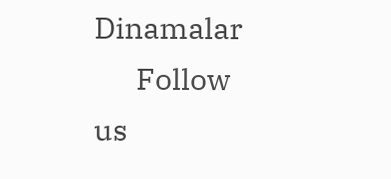Dinamalar
      Follow us